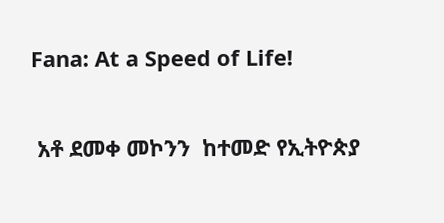Fana: At a Speed of Life!

 አቶ ደመቀ መኮንን  ከተመድ የኢትዮጵያ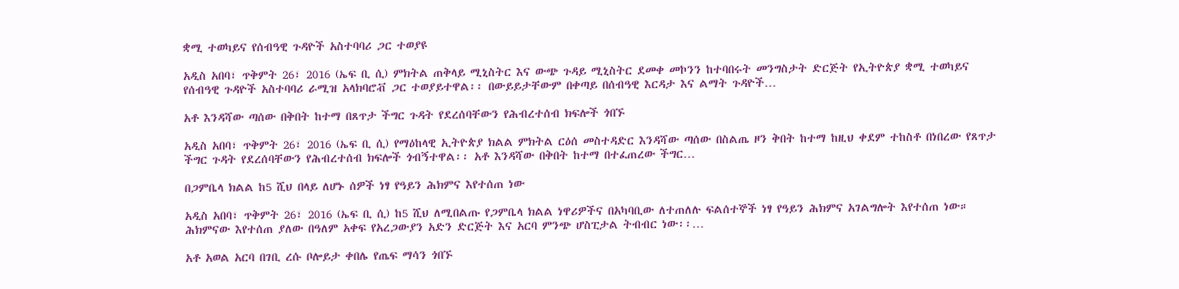ቋሚ ተወካይና የሰብዓዊ ጉዳዮች አስተባባሪ ጋር ተወያዩ

አዲስ አበባ፣ ጥቅምት 26፣ 2016 (ኤፍ ቢ ሲ) ምክትል ጠቅላይ ሚኒስትር እና ውጭ ጉዳይ ሚኒስትር ደመቀ መኮንን ከተባበሩት መንግስታት ድርጅት የኢትዮጵያ ቋሚ ተወካይና የሰብዓዊ ጉዳዮች አስተባባሪ ራሚዝ አላክባሮቭ ጋር ተወያይተዋል፡፡ በውይይታቸውም በቀጣይ በሰብዓዊ እርዳታ እና ልማት ጉዳዮች…

አቶ እንዳሻው ጣሰው በቅበት ከተማ በጸጥታ ችግር ጉዳት የደረሰባቸውን የሕብረተሰብ ክፍሎች ጎበኙ

አዲስ አበባ፣ ጥቅምት 26፣ 2016 (ኤፍ ቢ ሲ) የማዕከላዊ ኢትዮጵያ ክልል ምክትል ርዕሰ መስተዳድር እንዳሻው ጣሰው በስልጤ ዞን ቅበት ከተማ ከዚህ ቀደም ተከስቶ በነበረው የጸጥታ ችግር ጉዳት የደረሰባቸውን የሕብረተሰብ ክፍሎች ጎብኝተዋል፡፡ አቶ እንዳሻው በቅበት ከተማ በተፈጠረው ችግር…

በጋምቤላ ክልል ከ5 ሺህ በላይ ለሆኑ ሰዎች ነፃ የዓይን ሕክምና እየተሰጠ ነው

አዲስ አበባ፣ ጥቅምት 26፣ 2016 (ኤፍ ቢ ሲ) ከ5 ሺህ ለሚበልጡ የጋምቤላ ክልል ነዋሪዎችና በአካባቢው ለተጠለሉ ፍልሰተኞች ነፃ የዓይን ሕክምና አገልግሎት እየተሰጠ ነው። ሕክምናው እየተሰጠ ያለው በዓለም አቀፍ የአረጋውያን አድን ድርጅት እና አርባ ምንጭ ሆስፒታል ትብብር ነው፡፡…

አቶ አወል አርባ በገቢ ረሱ ቦሎይታ ቀበሌ የጤፍ ማሳን ጎበኙ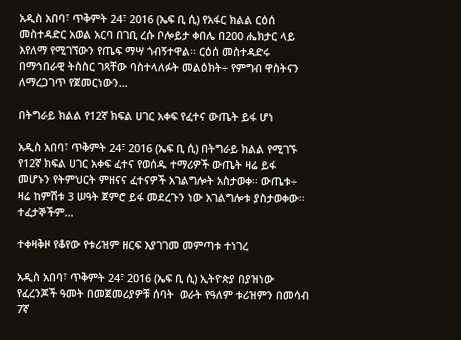አዲስ አበባ፣ ጥቅምት 24፣ 2016 (ኤፍ ቢ ሲ) የአፋር ክልል ርዕሰ መስተዳድር አወል አርባ በገቢ ረሱ ቦሎይታ ቀበሌ በ200 ሔክታር ላይ እየለማ የሚገኘውን የጤፍ ማሣ ጎብኝተዋል፡፡ ርዕሰ መስተዳድሩ በማኅበራዊ ትስስር ገጻቸው ባስተላለፉት መልዕክት÷ የምግብ ዋስትናን ለማረጋገጥ የጀመርነውን…

በትግራይ ክልል የ12ኛ ክፍል ሀገር አቀፍ የፈተና ውጤት ይፋ ሆነ

አዲስ አበባ፣ ጥቅምት 24፣ 2016 (ኤፍ ቢ ሲ) በትግራይ ክልል የሚገኙ የ12ኛ ክፍል ሀገር አቀፍ ፈተና የወሰዱ ተማሪዎች ውጤት ዛሬ ይፋ መሆኑን የትምህርት ምዘናና ፈተናዎች አገልግሎት አስታወቀ፡፡ ውጤቱ÷ ዛሬ ከምሽቱ 3 ሠዓት ጀምሮ ይፋ መደረጉን ነው አገልግሎቱ ያስታወቀው፡፡ ተፈታኞችም…

ተቀዛቅዞ የቆየው የቱሪዝም ዘርፍ እያገገመ መምጣቱ ተነገረ

አዲስ አበባ፣ ጥቅምት 24፣ 2016 (ኤፍ ቢ ሲ) ኢትዮጵያ በያዝነው የፈረንጆች ዓመት በመጀመሪያዎቹ ሰባት  ወራት የዓለም ቱሪዝምን በመሳብ 7ኛ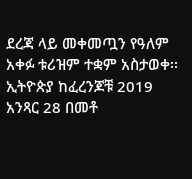ደረጃ ላይ መቀመጧን የዓለም አቀፉ ቱሪዝም ተቋም አስታወቀ፡፡ ኢትዮጵያ ከፈረንጆቹ 2019 አንጻር 28 በመቶ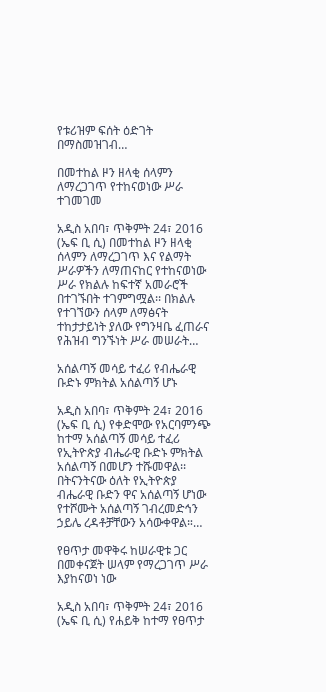የቱሪዝም ፍሰት ዕድገት በማስመዝገብ…

በመተከል ዞን ዘላቂ ሰላምን ለማረጋገጥ የተከናወነው ሥራ ተገመገመ

አዲስ አበባ፣ ጥቅምት 24፣ 2016 (ኤፍ ቢ ሲ) በመተከል ዞን ዘላቂ ሰላምን ለማረጋገጥ እና የልማት ሥራዎችን ለማጠናከር የተከናወነው ሥራ የክልሉ ከፍተኛ አመራሮች በተገኙበት ተገምግሟል፡፡ በክልሉ የተገኘውን ሰላም ለማፅናት ተከታታይነት ያለው የግንዛቤ ፈጠራና የሕዝብ ግንኙነት ሥራ መሠራት…

አሰልጣኝ መሳይ ተፈሪ የብሔራዊ ቡድኑ ምክትል አሰልጣኝ ሆኑ

አዲስ አበባ፣ ጥቅምት 24፣ 2016 (ኤፍ ቢ ሲ) የቀድሞው የአርባምንጭ ከተማ አሰልጣኝ መሳይ ተፈሪ የኢትዮጵያ ብሔራዊ ቡድኑ ምክትል አሰልጣኝ በመሆን ተሹመዋል፡፡ በትናንትናው ዕለት የኢትዮጵያ ብሔራዊ ቡድን ዋና አሰልጣኝ ሆነው የተሾሙት አሰልጣኝ ገብረመድኅን ኃይሌ ረዳቶቻቸውን አሳውቀዋል።…

የፀጥታ መዋቅሩ ከሠራዊቱ ጋር በመቀናጀት ሠላም የማረጋገጥ ሥራ እያከናወነ ነው

አዲስ አበባ፣ ጥቅምት 24፣ 2016 (ኤፍ ቢ ሲ) የሐይቅ ከተማ የፀጥታ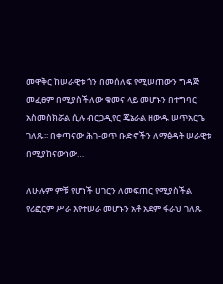መዋቅር ከሠራዊቱ ጎን በመሰለፍ የሚሠጠውን ግዳጅ መፈፀም በሚያስችለው ቁመና ላይ መሆኑን በተግባር አስመስክሯል ሲሉ ብርጋዲየር ጄኔራል ዘውዱ ሠጥአርጌ ገለጹ፡፡ በቀጣናው ሕገ-ወጥ ቡድኖችን ለማፅዳት ሠራዊቱ በሚያከናውነው…

ለሁሉም ምቹ የሆነች ሀገርን ለመፍጠር የሚያስችል የሪፎርም ሥራ እየተሠራ መሆኑን አቶ አደም ፋራህ ገለጹ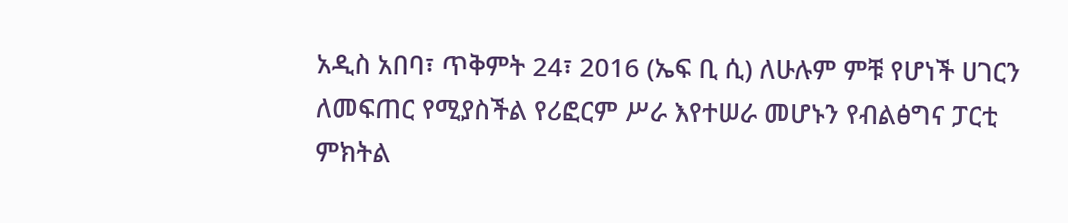አዲስ አበባ፣ ጥቅምት 24፣ 2016 (ኤፍ ቢ ሲ) ለሁሉም ምቹ የሆነች ሀገርን ለመፍጠር የሚያስችል የሪፎርም ሥራ እየተሠራ መሆኑን የብልፅግና ፓርቲ ምክትል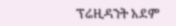ፕሬዚዳንት አደም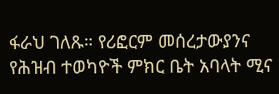ፋራህ ገለጹ። የሪፎርም መሰረታውያንና የሕዝብ ተወካዮች ምክር ቤት አባላት ሚና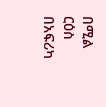በሚል ርዕስ በአፍሪካ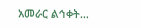አመራር ልኅቀት…